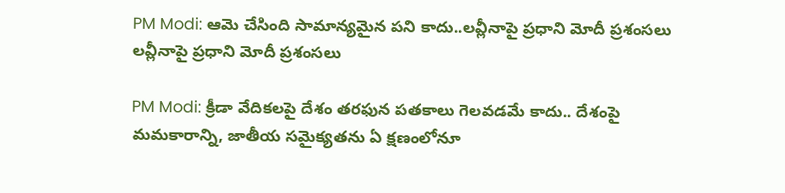PM Modi: ఆమె చేసింది సామాన్యమైన పని కాదు..లవ్లీనాపై ప్రధాని మోదీ ప్రశంసలు
లవ్లీనాపై ప్రధాని మోదీ ప్రశంసలు

PM Modi: క్రీడా వేదికలపై దేశం తరఫున పతకాలు గెలవడమే కాదు.. దేశంపై మమకారాన్ని, జాతీయ సమైక్యతను ఏ క్షణంలోనూ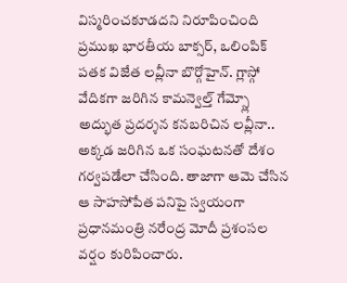విస్మరించకూడదని నిరూపించింది ప్రముఖ భారతీయ బాక్సర్, ఒలింపిక్ పతక విజేత లవ్లీనా బొర్గోహైన్. గ్లాస్గో వేదికగా జరిగిన కామన్వెల్త్ గేమ్స్లో అద్భుత ప్రదర్శన కనబరిచిన లవ్లీనా.. అక్కడ జరిగిన ఒక సంఘటనతో దేశం గర్వపడేలా చేసింది. తాజాగా ఆమె చేసిన ఆ సాహసోపేత పనిపై స్వయంగా ప్రధానమంత్రి నరేంద్ర మోదీ ప్రశంసల వర్షం కురిపించారు.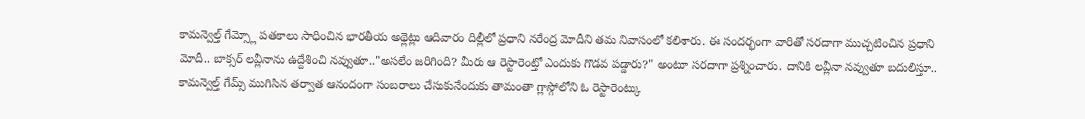కామన్వెల్త్ గేమ్స్లో పతకాలు సాధించిన భారతీయ అథ్లెట్లు ఆదివారం దిల్లీలో ప్రధాని నరేంద్ర మోదీని తమ నివాసంలో కలిశారు. ఈ సందర్భంగా వారితో సరదాగా ముచ్చటించిన ప్రధాని మోదీ.. బాక్సర్ లవ్లీనాను ఉద్దేశించి నవ్వుతూ.."అసలేం జరిగింది? మీరు ఆ రెస్టారెంట్తో ఎందుకు గొడవ పడ్డారు?" అంటూ సరదాగా ప్రశ్నించారు. దానికి లవ్లీనా నవ్వుతూ బదులిస్తూ.. కామన్వెల్త్ గేమ్స్ ముగిసిన తర్వాత ఆనందంగా సంబరాలు చేసుకునేందుకు తామంతా గ్లాస్గోలోని ఓ రెస్టారెంట్కు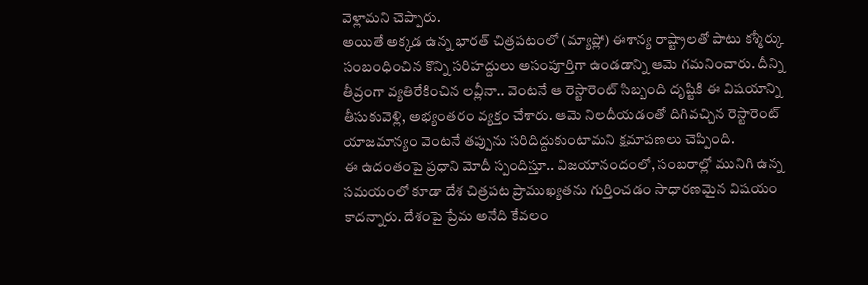వెళ్లామని చెప్పారు.
అయితే అక్కడ ఉన్న భారత్ చిత్రపటంలో (మ్యాప్లో) ఈశాన్య రాష్ట్రాలతో పాటు కశ్మీర్కు సంబంధించిన కొన్ని సరిహద్దులు అసంపూర్తిగా ఉండడాన్ని ఆమె గమనించారు. దీన్ని తీవ్రంగా వ్యతిరేకించిన లవ్లీనా.. వెంటనే ఆ రెస్టారెంట్ సిబ్బంది దృష్టికి ఈ విషయాన్ని తీసుకువెళ్లి, అభ్యంతరం వ్యక్తం చేశారు. ఆమె నిలదీయడంతో దిగివచ్చిన రెస్టారెంట్ యాజమాన్యం వెంటనే తప్పును సరిదిద్దుకుంటామని క్షమాపణలు చెప్పింది.
ఈ ఉదంతంపై ప్రధాని మోదీ స్పందిస్తూ.. విజయానందంలో, సంబరాల్లో మునిగి ఉన్న సమయంలో కూడా దేశ చిత్రపట ప్రాముఖ్యతను గుర్తించడం సాధారణమైన విషయం కాదన్నారు. దేశంపై ప్రేమ అనేది కేవలం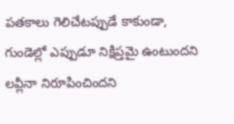పతకాలు గెలిచేటప్పుడే కాకుండా, గుండెల్లో ఎప్పుడూ నిక్షిప్తమై ఉంటుందని లవ్లీనా నిరూపించిందని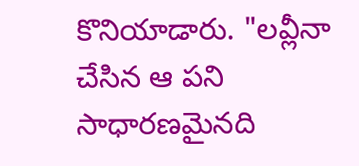కొనియాడారు. "లవ్లీనా చేసిన ఆ పని సాధారణమైనది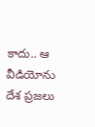కాదు.. ఆ వీడియోను దేశ ప్రజలు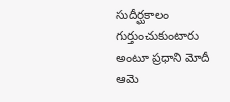సుదీర్ఘకాలం గుర్తుంచుకుంటారు అంటూ ప్రధాని మోదీ ఆమె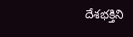దేశభక్తిని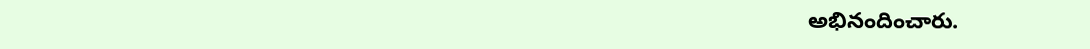అభినందించారు.